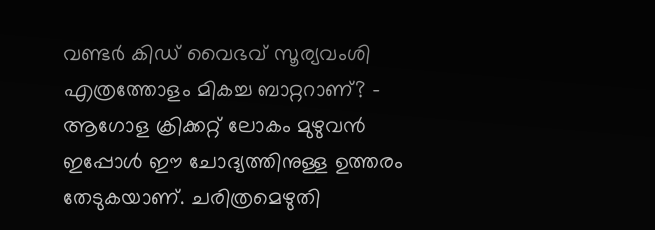വണ്ടർ കിഡ് വൈഭവ് സൂര്യവംശി എത്രത്തോളം മികച്ച ബാറ്ററാണ്? - ആഗോള ക്രിക്കറ്റ് ലോകം മുഴുവൻ ഇപ്പോൾ ഈ ചോദ്യത്തിനുള്ള ഉത്തരം തേടുകയാണ്. ചരിത്രമെഴുതി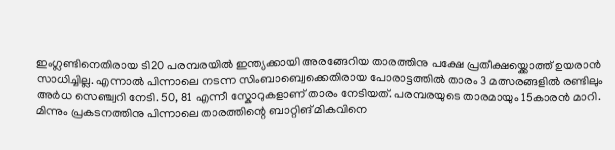ഇംഗ്ലണ്ടിനെതിരായ ടി20 പരമ്പരയിൽ ഇന്ത്യക്കായി അരങ്ങേറിയ താരത്തിനു പക്ഷേ പ്രതീക്ഷയ്ക്കൊത്ത് ഉയരാൻ സാധിച്ചില്ല. എന്നാൽ പിന്നാലെ നടന്ന സിംബാബ്വെക്കെതിരായ പോരാട്ടത്തിൽ താരം 3 മത്സരങ്ങളിൽ രണ്ടിലും അർധ സെഞ്ച്വറി നേടി. 50, 81 എന്നീ സ്കോറുകളാണ് താരം നേടിയത്. പരമ്പരയുടെ താരമായും 15കാരൻ മാറി.
മിന്നും പ്രകടനത്തിനു പിന്നാലെ താരത്തിന്റെ ബാറ്റിങ് മികവിനെ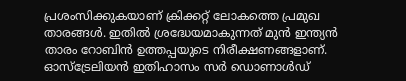പ്രശംസിക്കുകയാണ് ക്രിക്കറ്റ് ലോകത്തെ പ്രമുഖ താരങ്ങൾ. ഇതിൽ ശ്രദ്ധേയമാകുന്നത് മുൻ ഇന്ത്യൻ താരം റോബിൻ ഉത്തപ്പയുടെ നിരീക്ഷണങ്ങളാണ്. ഓസ്ട്രേലിയൻ ഇതിഹാസം സർ ഡൊണാൾഡ്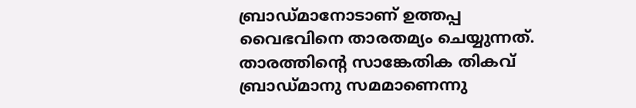ബ്രാഡ്മാനോടാണ് ഉത്തപ്പ വൈഭവിനെ താരതമ്യം ചെയ്യുന്നത്. താരത്തിന്റെ സാങ്കേതിക തികവ് ബ്രാഡ്മാനു സമമാണെന്നു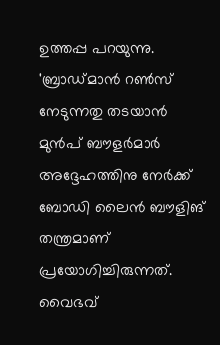ഉത്തപ്പ പറയുന്നു.
'ബ്രാഡ്മാൻ റൺസ് നേടുന്നതു തടയാൻ മുൻപ് ബൗളർമാർ അദ്ദേഹത്തിനു നേർക്ക് ബോഡി ലൈൻ ബൗളിങ് തന്ത്രമാണ് പ്രയോഗിച്ചിരുന്നത്. വൈഭവ്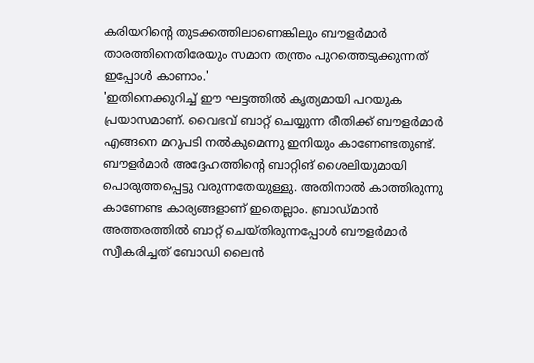കരിയറിന്റെ തുടക്കത്തിലാണെങ്കിലും ബൗളർമാർ താരത്തിനെതിരേയും സമാന തന്ത്രം പുറത്തെടുക്കുന്നത് ഇപ്പോൾ കാണാം.'
'ഇതിനെക്കുറിച്ച് ഈ ഘട്ടത്തിൽ കൃത്യമായി പറയുക പ്രയാസമാണ്. വൈഭവ് ബാറ്റ് ചെയ്യുന്ന രീതിക്ക് ബൗളർമാർ എങ്ങനെ മറുപടി നൽകുമെന്നു ഇനിയും കാണേണ്ടതുണ്ട്. ബൗളർമാർ അദ്ദേഹത്തിന്റെ ബാറ്റിങ് ശൈലിയുമായി പൊരുത്തപ്പെട്ടു വരുന്നതേയുള്ളു. അതിനാൽ കാത്തിരുന്നു കാണേണ്ട കാര്യങ്ങളാണ് ഇതെല്ലാം. ബ്രാഡ്മാൻ അത്തരത്തിൽ ബാറ്റ് ചെയ്തിരുന്നപ്പോൾ ബൗളർമാർ സ്വീകരിച്ചത് ബോഡി ലൈൻ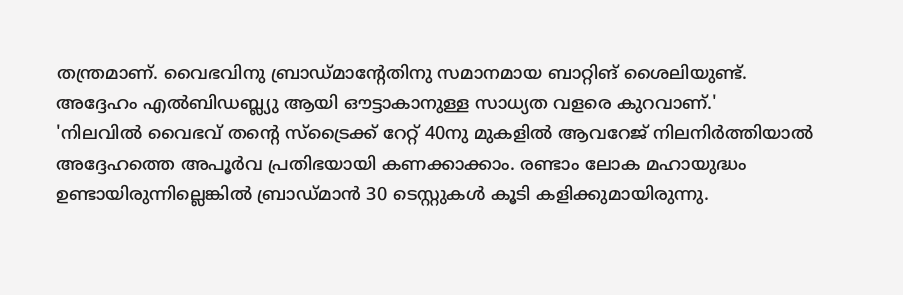തന്ത്രമാണ്. വൈഭവിനു ബ്രാഡ്മാന്റേതിനു സമാനമായ ബാറ്റിങ് ശൈലിയുണ്ട്. അദ്ദേഹം എൽബിഡബ്ല്യു ആയി ഔട്ടാകാനുള്ള സാധ്യത വളരെ കുറവാണ്.'
'നിലവിൽ വൈഭവ് തന്റെ സ്ട്രൈക്ക് റേറ്റ് 40നു മുകളിൽ ആവറേജ് നിലനിർത്തിയാൽ അദ്ദേഹത്തെ അപൂർവ പ്രതിഭയായി കണക്കാക്കാം. രണ്ടാം ലോക മഹായുദ്ധം ഉണ്ടായിരുന്നില്ലെങ്കിൽ ബ്രാഡ്മാൻ 30 ടെസ്റ്റുകൾ കൂടി കളിക്കുമായിരുന്നു.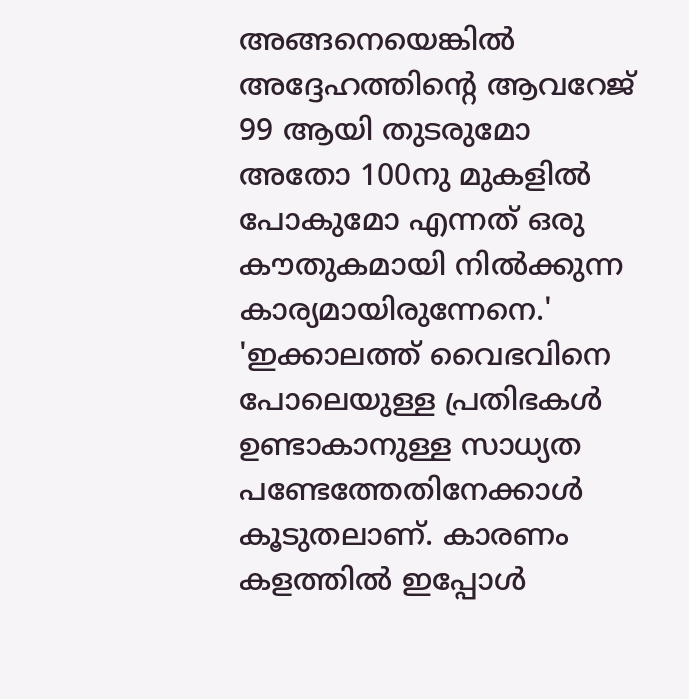അങ്ങനെയെങ്കിൽ അദ്ദേഹത്തിന്റെ ആവറേജ് 99 ആയി തുടരുമോ അതോ 100നു മുകളിൽ പോകുമോ എന്നത് ഒരു കൗതുകമായി നിൽക്കുന്ന കാര്യമായിരുന്നേനെ.'
'ഇക്കാലത്ത് വൈഭവിനെ പോലെയുള്ള പ്രതിഭകൾ ഉണ്ടാകാനുള്ള സാധ്യത പണ്ടേത്തേതിനേക്കാൾ കൂടുതലാണ്. കാരണം കളത്തിൽ ഇപ്പോൾ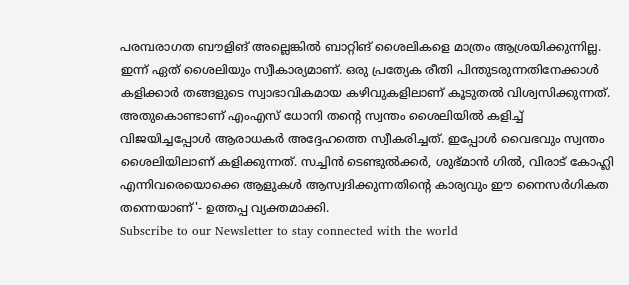പരമ്പരാഗത ബൗളിങ് അല്ലെങ്കിൽ ബാറ്റിങ് ശൈലികളെ മാത്രം ആശ്രയിക്കുന്നില്ല. ഇന്ന് ഏത് ശൈലിയും സ്വീകാര്യമാണ്. ഒരു പ്രത്യേക രീതി പിന്തുടരുന്നതിനേക്കാൾ കളിക്കാർ തങ്ങളുടെ സ്വാഭാവികമായ കഴിവുകളിലാണ് കൂടുതൽ വിശ്വസിക്കുന്നത്. അതുകൊണ്ടാണ് എംഎസ് ധോനി തന്റെ സ്വന്തം ശൈലിയിൽ കളിച്ച് വിജയിച്ചപ്പോൾ ആരാധകർ അദ്ദേഹത്തെ സ്വീകരിച്ചത്. ഇപ്പോൾ വൈഭവും സ്വന്തം ശൈലിയിലാണ് കളിക്കുന്നത്. സച്ചിൻ ടെണ്ടുൽക്കർ, ശുഭ്മാൻ ഗിൽ, വിരാട് കോഹ്ലി എന്നിവരെയൊക്കെ ആളുകൾ ആസ്വദിക്കുന്നതിന്റെ കാര്യവും ഈ നൈസർഗികത തന്നെയാണ്'- ഉത്തപ്പ വ്യക്തമാക്കി.
Subscribe to our Newsletter to stay connected with the world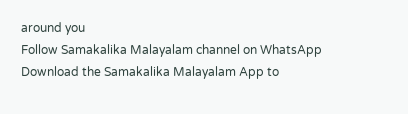around you
Follow Samakalika Malayalam channel on WhatsApp
Download the Samakalika Malayalam App to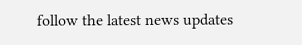follow the latest news updates